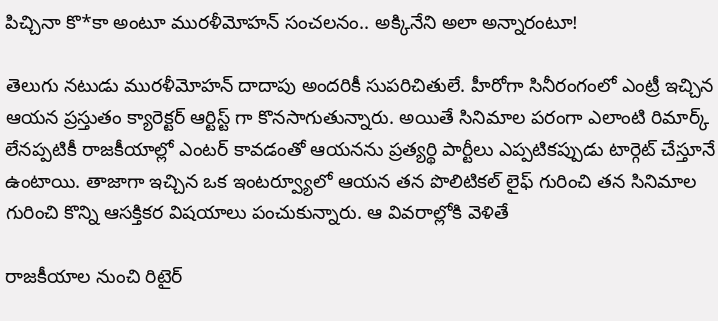పిచ్చినా కొ*కా అంటూ మురళీమోహన్ సంచలనం.. అక్కినేని అలా అన్నారంటూ!

తెలుగు నటుడు మురళీమోహన్ దాదాపు అందరికీ సుపరిచితులే. హీరోగా సినీరంగంలో ఎంట్రీ ఇచ్చిన ఆయన ప్రస్తుతం క్యారెక్టర్ ఆర్టిస్ట్ గా కొనసాగుతున్నారు. అయితే సినిమాల పరంగా ఎలాంటి రిమార్క్ లేనప్పటికీ రాజకీయాల్లో ఎంటర్ కావడంతో ఆయనను ప్రత్యర్థి పార్టీలు ఎప్పటికప్పుడు టార్గెట్ చేస్తూనే ఉంటాయి. తాజాగా ఇచ్చిన ఒక ఇంటర్వ్యూలో ఆయన తన పొలిటికల్ లైఫ్ గురించి తన సినిమాల గురించి కొన్ని ఆసక్తికర విషయాలు పంచుకున్నారు. ఆ వివరాల్లోకి వెళితే

రాజకీయాల నుంచి రిటైర్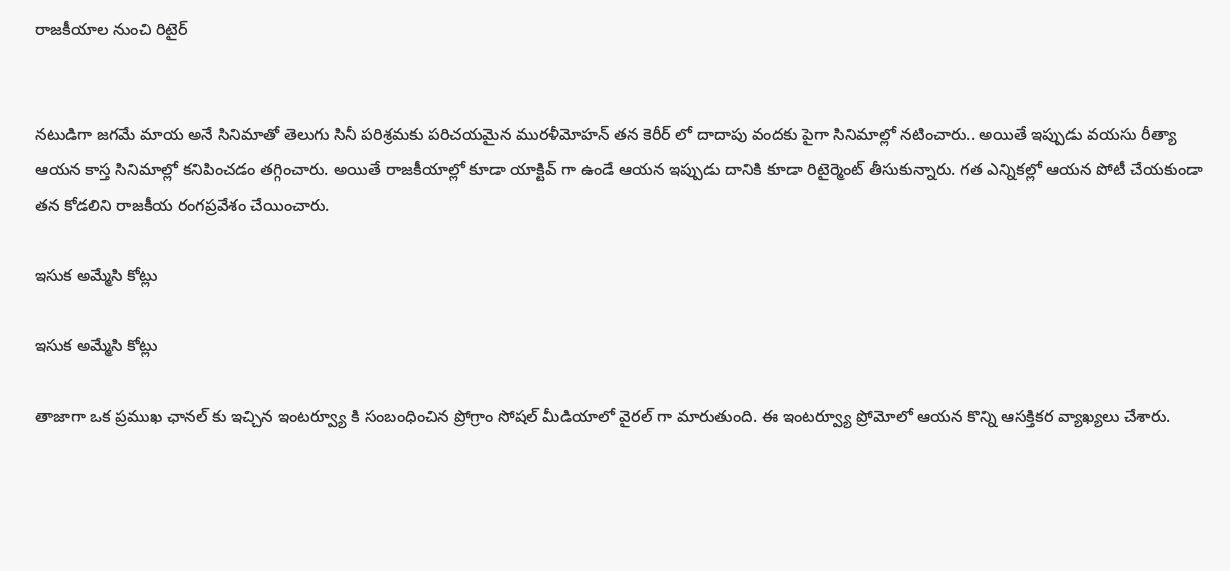రాజకీయాల నుంచి రిటైర్


నటుడిగా జగమే మాయ అనే సినిమాతో తెలుగు సినీ పరిశ్రమకు పరిచయమైన మురళీమోహన్ తన కెరీర్ లో దాదాపు వందకు పైగా సినిమాల్లో నటించారు.. అయితే ఇప్పుడు వయసు రీత్యా ఆయన కాస్త సినిమాల్లో కనిపించడం తగ్గించారు. అయితే రాజకీయాల్లో కూడా యాక్టివ్ గా ఉండే ఆయన ఇప్పుడు దానికి కూడా రిటైర్మెంట్ తీసుకున్నారు. గత ఎన్నికల్లో ఆయన పోటీ చేయకుండా తన కోడలిని రాజకీయ రంగప్రవేశం చేయించారు.

ఇసుక అమ్మేసి కోట్లు

ఇసుక అమ్మేసి కోట్లు

తాజాగా ఒక ప్రముఖ ఛానల్ కు ఇచ్చిన ఇంటర్వ్యూ కి సంబంధించిన ప్రోగ్రాం సోషల్ మీడియాలో వైరల్ గా మారుతుంది. ఈ ఇంటర్వ్యూ ప్రోమోలో ఆయన కొన్ని ఆసక్తికర వ్యాఖ్యలు చేశారు.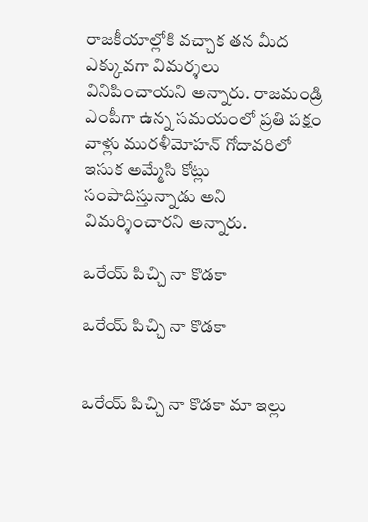రాజకీయాల్లోకి వచ్చాక తన మీద ఎక్కువగా విమర్శలు వినిపించాయని అన్నారు. రాజమండ్రి ఎంపీగా ఉన్న సమయంలో ప్రతి పక్షం వాళ్లు మురళీమోహన్ గోదావరిలో ఇసుక అమ్మేసి కోట్లు సంపాదిస్తున్నాడు అని విమర్శించారని అన్నారు.

ఒరేయ్ పిచ్చి నా కొడకా

ఒరేయ్ పిచ్చి నా కొడకా


ఒరేయ్ పిచ్చి నా కొడకా మా ఇల్లు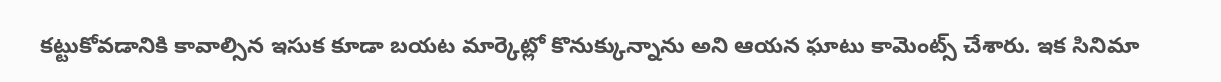కట్టుకోవడానికి కావాల్సిన ఇసుక కూడా బయట మార్కెట్లో కొనుక్కున్నాను అని ఆయన ఘాటు కామెంట్స్ చేశారు. ఇక సినిమా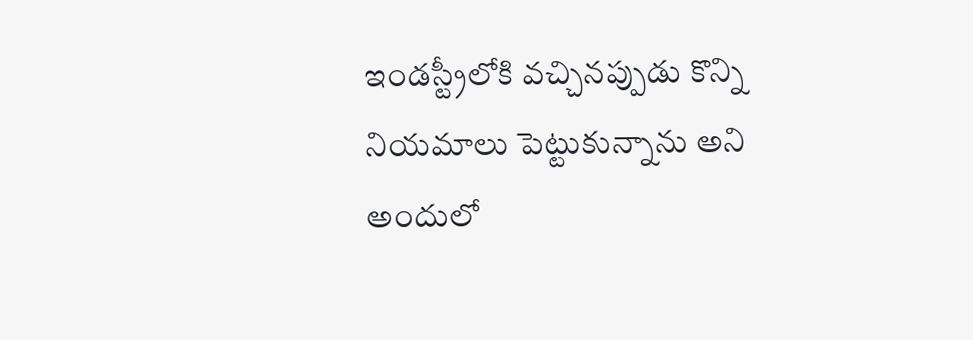ఇండస్ట్రీలోకి వచ్చినప్పుడు కొన్ని నియమాలు పెట్టుకున్నాను అని అందులో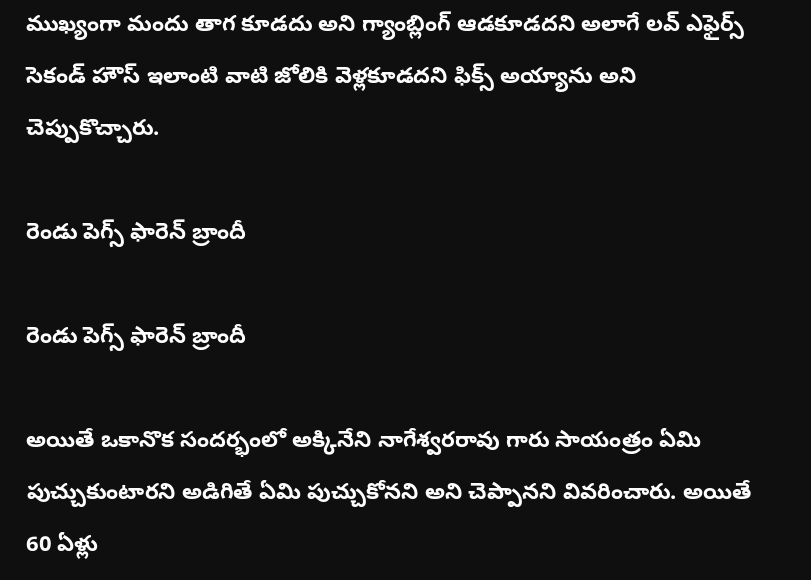ముఖ్యంగా మందు తాగ కూడదు అని గ్యాంబ్లింగ్ ఆడకూడదని అలాగే లవ్ ఎఫైర్స్ సెకండ్ హౌస్ ఇలాంటి వాటి జోలికి వెళ్లకూడదని ఫిక్స్ అయ్యాను అని చెప్పుకొచ్చారు.

రెండు పెగ్స్ ఫారెన్ బ్రాందీ

రెండు పెగ్స్ ఫారెన్ బ్రాందీ

అయితే ఒకానొక సందర్భంలో అక్కినేని నాగేశ్వరరావు గారు సాయంత్రం ఏమి పుచ్చుకుంటారని అడిగితే ఏమి పుచ్చుకోనని అని చెప్పానని వివరించారు. అయితే 60 ఏళ్లు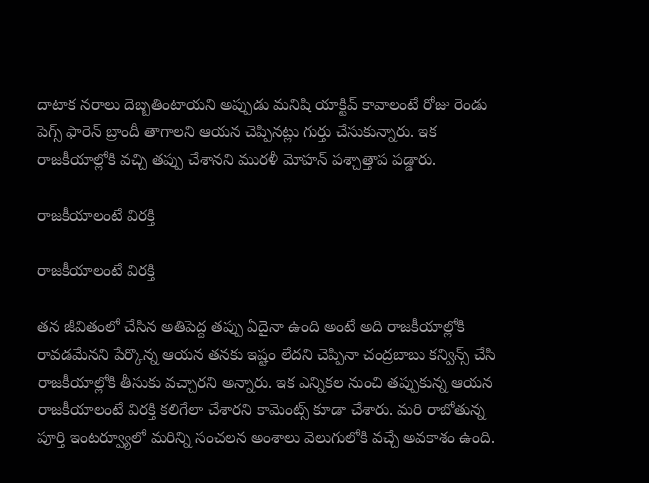దాటాక నరాలు దెబ్బతింటాయని అప్పుడు మనిషి యాక్టివ్ కావాలంటే రోజు రెండు పెగ్స్ ఫారెన్ బ్రాందీ తాగాలని ఆయన చెప్పినట్లు గుర్తు చేసుకున్నారు. ఇక రాజకీయాల్లోకి వచ్చి తప్పు చేశానని మురళీ మోహన్ పశ్చాత్తాప పడ్డారు.

రాజకీయాలంటే విరక్తి

రాజకీయాలంటే విరక్తి

తన జీవితంలో చేసిన అతిపెద్ద తప్పు ఏదైనా ఉంది అంటే అది రాజకీయాల్లోకి రావడమేనని పేర్కొన్న ఆయన తనకు ఇష్టం లేదని చెప్పినా చంద్రబాబు కన్విన్స్ చేసి రాజకీయాల్లోకి తీసుకు వచ్చారని అన్నారు. ఇక ఎన్నికల నుంచి తప్పుకున్న ఆయన రాజకీయాలంటే విరక్తి కలిగేలా చేశారని కామెంట్స్ కూడా చేశారు. మరి రాబోతున్న పూర్తి ఇంటర్వ్యూలో మరిన్ని సంచలన అంశాలు వెలుగులోకి వచ్చే అవకాశం ఉంది.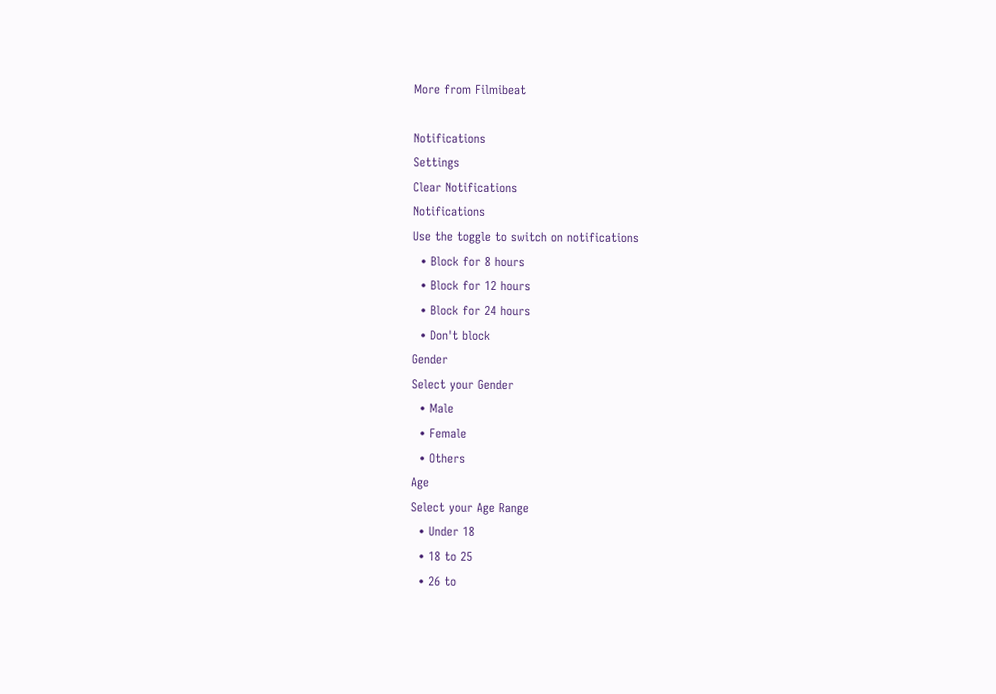More from Filmibeat

Notifications
Settings
Clear Notifications
Notifications
Use the toggle to switch on notifications
  • Block for 8 hours
  • Block for 12 hours
  • Block for 24 hours
  • Don't block
Gender
Select your Gender
  • Male
  • Female
  • Others
Age
Select your Age Range
  • Under 18
  • 18 to 25
  • 26 to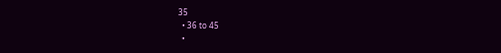35
  • 36 to 45
  •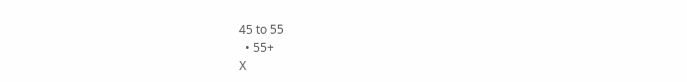45 to 55
  • 55+
X